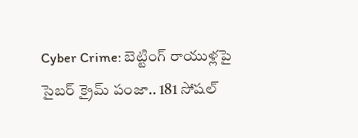Cyber Crime: బెట్టింగ్ రాయుళ్లపై సైబర్ క్రైమ్ పంజా.. 181 సోషల్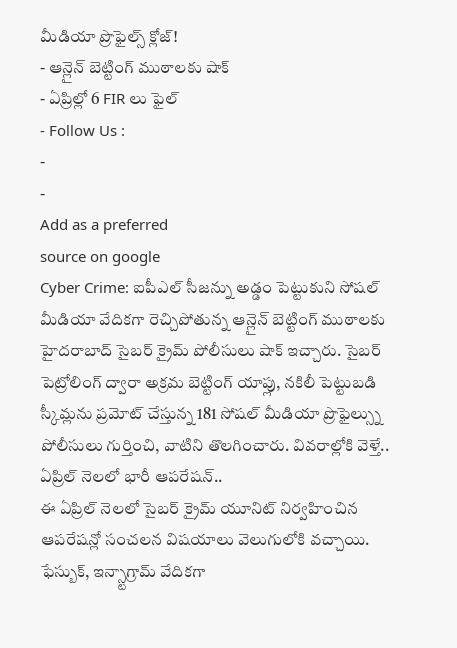మీడియా ప్రొఫైల్స్ క్లోజ్!
- ఆన్లైన్ బెట్టింగ్ ముఠాలకు షాక్
- ఏప్రిల్లో 6 FIR లు ఫైల్
- Follow Us :
-
-
Add as a preferred
source on google
Cyber Crime: ఐపీఎల్ సీజన్ను అడ్డం పెట్టుకుని సోషల్ మీడియా వేదికగా రెచ్చిపోతున్న ఆన్లైన్ బెట్టింగ్ ముఠాలకు హైదరాబాద్ సైబర్ క్రైమ్ పోలీసులు షాక్ ఇచ్చారు. సైబర్ పెట్రోలింగ్ ద్వారా అక్రమ బెట్టింగ్ యాప్లు, నకిలీ పెట్టుబడి స్కీమ్లను ప్రమోట్ చేస్తున్న 181 సోషల్ మీడియా ప్రొఫైల్స్ను పోలీసులు గుర్తించి, వాటిని తొలగించారు. వివరాల్లోకి వెళ్తే..
ఏప్రిల్ నెలలో భారీ ఆపరేషన్..
ఈ ఏప్రిల్ నెలలో సైబర్ క్రైమ్ యూనిట్ నిర్వహించిన ఆపరేషన్లో సంచలన విషయాలు వెలుగులోకి వచ్చాయి. ఫేస్బుక్, ఇన్స్టాగ్రామ్ వేదికగా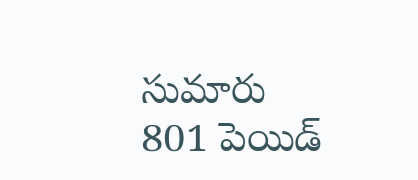సుమారు 801 పెయిడ్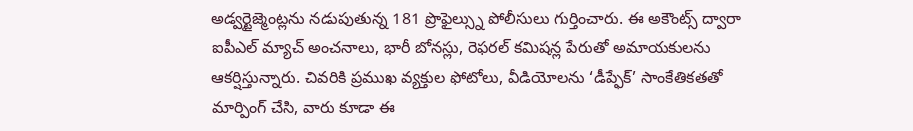అడ్వర్టైజ్మెంట్లను నడుపుతున్న 181 ప్రొఫైల్స్ను పోలీసులు గుర్తించారు. ఈ అకౌంట్స్ ద్వారా ఐపీఎల్ మ్యాచ్ అంచనాలు, భారీ బోనస్లు, రెఫరల్ కమిషన్ల పేరుతో అమాయకులను ఆకర్షిస్తున్నారు. చివరికి ప్రముఖ వ్యక్తుల ఫోటోలు, వీడియోలను ‘డీప్ఫేక్’ సాంకేతికతతో మార్పింగ్ చేసి, వారు కూడా ఈ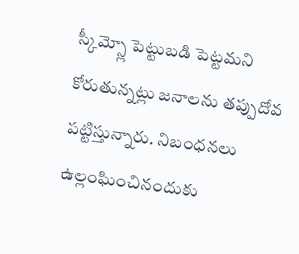స్కీమ్స్లో పెట్టుబడి పెట్టమని కోరుతున్నట్లు జనాలను తప్పుదోవ పట్టిస్తున్నారు. నిబంధనలు ఉల్లంఘించినందుకు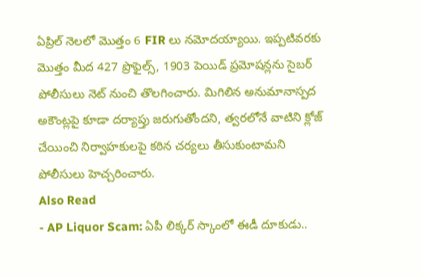ఏప్రిల్ నెలలో మొత్తం 6 FIR లు నమోదయ్యాయి. ఇప్పటివరకు మొత్తం మీద 427 ప్రొఫైల్స్, 1903 పెయిడ్ ప్రమోషన్లను సైబర్ పోలీసులు నెట్ నుంచి తొలగించారు. మిగిలిన అనుమానాస్పద అకౌంట్లపై కూడా దర్యాప్తు జరుగుతోందని, త్వరలోనే వాటిని క్లోజ్ చేయించి నిర్వాహకులపై కఠిన చర్యలు తీసుకుంటామని పోలీసులు హెచ్చరించారు.
Also Read
- AP Liquor Scam: ఏపీ లిక్కర్ స్కాంలో ఈడీ దూకుడు..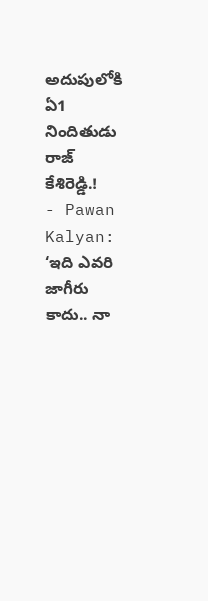అదుపులోకి ఏ1 నిందితుడు రాజ్ కేశిరెడ్డి.!
- Pawan Kalyan: ‘ఇది ఎవరి జాగీరు కాదు.. నా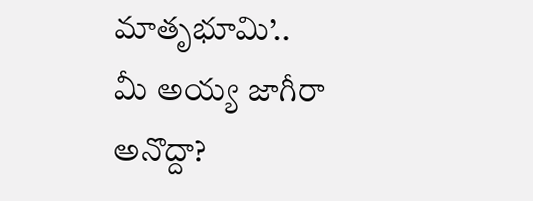మాతృభూమి’.. మీ అయ్య జాగీరా అనొద్దా?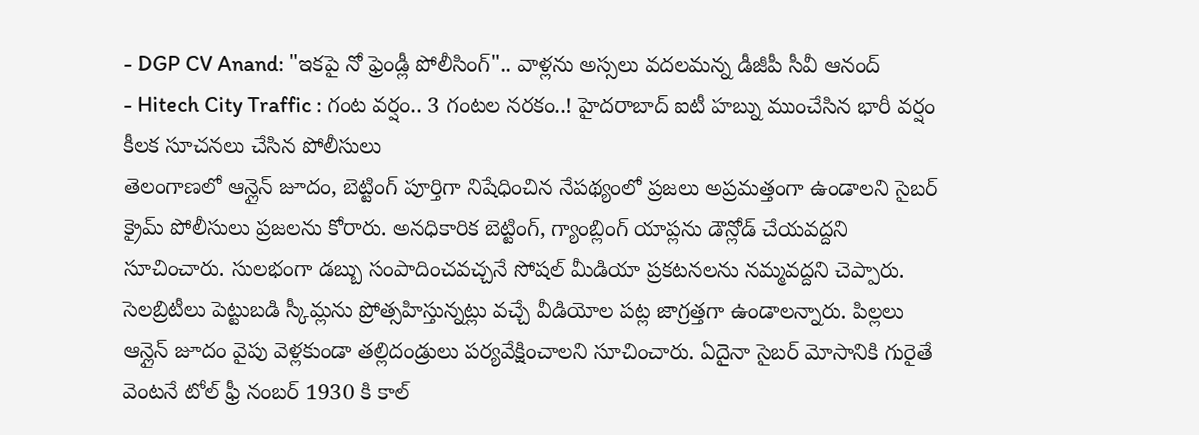- DGP CV Anand: "ఇకపై నో ఫ్రెండ్లీ పోలీసింగ్".. వాళ్లను అస్సలు వదలమన్న డీజీపీ సీవీ ఆనంద్
- Hitech City Traffic : గంట వర్షం.. 3 గంటల నరకం..! హైదరాబాద్ ఐటీ హబ్ను ముంచేసిన భారీ వర్షం
కీలక సూచనలు చేసిన పోలీసులు
తెలంగాణలో ఆన్లైన్ జూదం, బెట్టింగ్ పూర్తిగా నిషేధించిన నేపథ్యంలో ప్రజలు అప్రమత్తంగా ఉండాలని సైబర్ క్రైమ్ పోలీసులు ప్రజలను కోరారు. అనధికారిక బెట్టింగ్, గ్యాంబ్లింగ్ యాప్లను డౌన్లోడ్ చేయవద్దని సూచించారు. సులభంగా డబ్బు సంపాదించవచ్చనే సోషల్ మీడియా ప్రకటనలను నమ్మవద్దని చెప్పారు. సెలబ్రిటీలు పెట్టుబడి స్కీమ్లను ప్రోత్సహిస్తున్నట్లు వచ్చే వీడియోల పట్ల జాగ్రత్తగా ఉండాలన్నారు. పిల్లలు ఆన్లైన్ జూదం వైపు వెళ్లకుండా తల్లిదండ్రులు పర్యవేక్షించాలని సూచించారు. ఏదైనా సైబర్ మోసానికి గురైతే వెంటనే టోల్ ఫ్రీ నంబర్ 1930 కి కాల్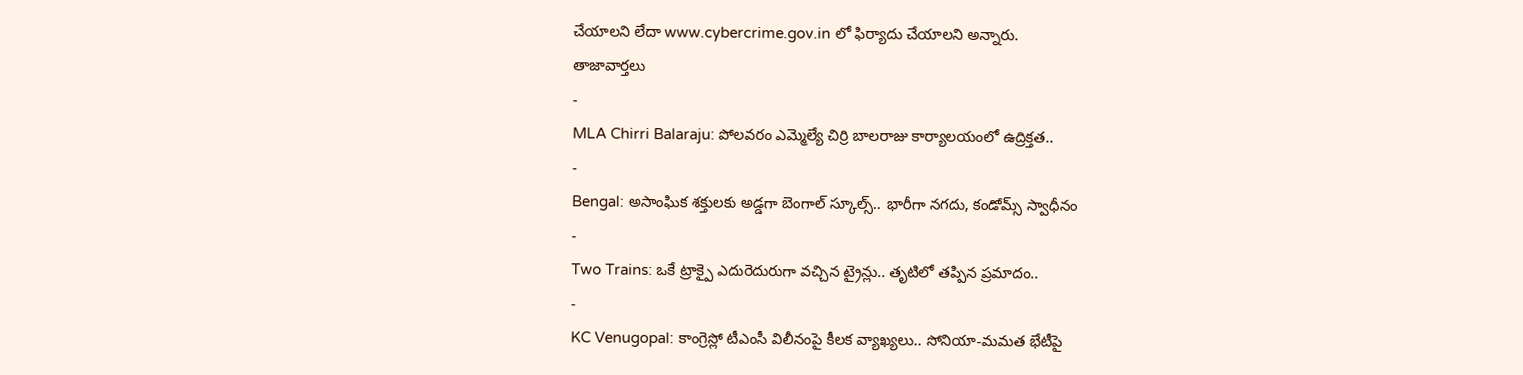చేయాలని లేదా www.cybercrime.gov.in లో ఫిర్యాదు చేయాలని అన్నారు.
తాజావార్తలు
-
MLA Chirri Balaraju: పోలవరం ఎమ్మెల్యే చిర్రి బాలరాజు కార్యాలయంలో ఉద్రిక్తత..
-
Bengal: అసాంఘిక శక్తులకు అడ్డగా బెంగాల్ స్కూల్స్.. భారీగా నగదు, కండోమ్స్ స్వాధీనం
-
Two Trains: ఒకే ట్రాక్పై ఎదురెదురుగా వచ్చిన ట్రైన్లు.. తృటిలో తప్పిన ప్రమాదం..
-
KC Venugopal: కాంగ్రెస్లో టీఎంసీ విలీనంపై కీలక వ్యాఖ్యలు.. సోనియా-మమత భేటీపై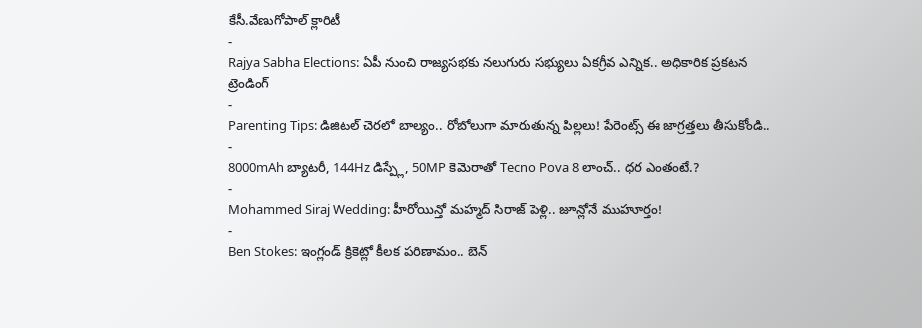కేసీ.వేణుగోపాల్ క్లారిటీ
-
Rajya Sabha Elections: ఏపీ నుంచి రాజ్యసభకు నలుగురు సభ్యులు ఏకగ్రీవ ఎన్నిక.. అధికారిక ప్రకటన
ట్రెండింగ్
-
Parenting Tips: డిజిటల్ చెరలో బాల్యం.. రోబోలుగా మారుతున్న పిల్లలు! పేరెంట్స్ ఈ జాగ్రత్తలు తీసుకోండి..
-
8000mAh బ్యాటరీ, 144Hz డిస్ప్లే, 50MP కెమెరాతో Tecno Pova 8 లాంచ్.. ధర ఎంతంటే.?
-
Mohammed Siraj Wedding: హీరోయిన్తో మహ్మద్ సిరాజ్ పెళ్లి.. జూన్లోనే ముహూర్తం!
-
Ben Stokes: ఇంగ్లండ్ క్రికెట్లో కీలక పరిణామం.. బెన్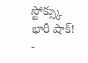స్టోక్స్కు భారీ షాక్!
-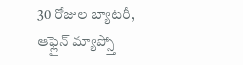30 రోజుల బ్యాటరీ, ఆఫ్లైన్ మ్యాప్స్తో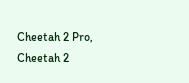Cheetah 2 Pro, Cheetah 2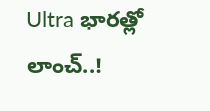Ultra భారత్లో లాంచ్..!